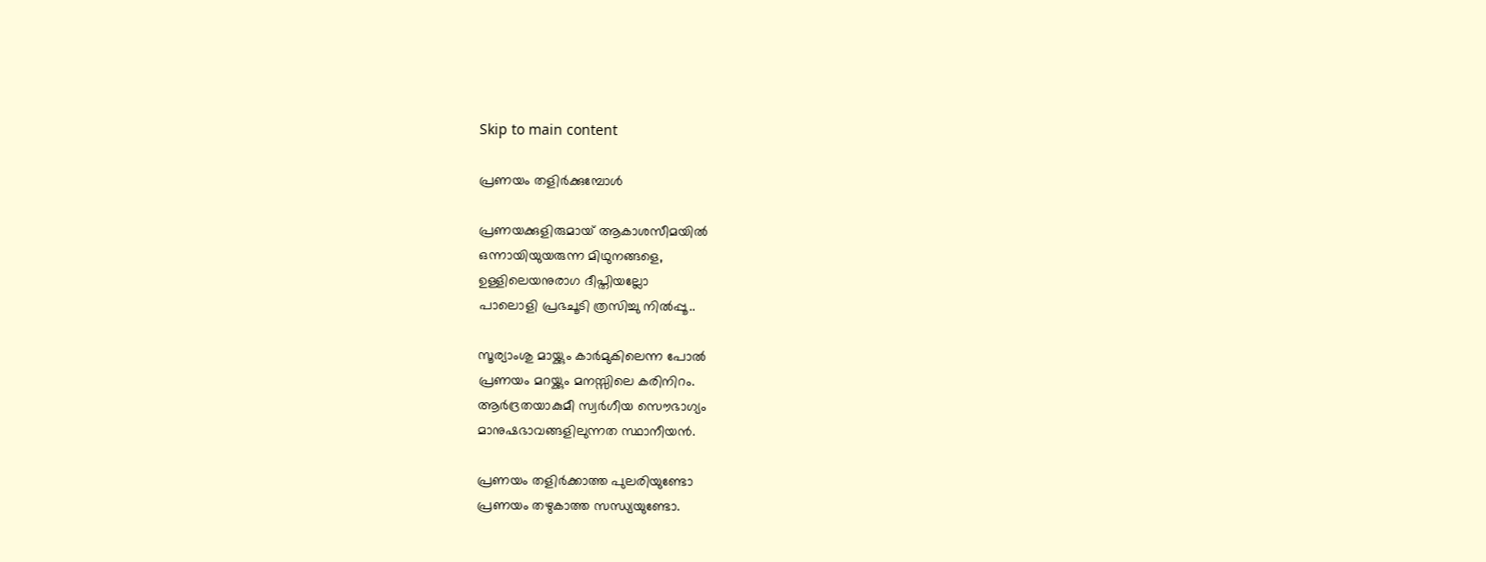Skip to main content

പ്രണയം തളിര്‍ക്കുമ്പോള്‍

പ്രണയക്കുളിരുമായ് ആകാശസീമയില്‍
ഒന്നായിയുയരുന്ന മിഥുനങ്ങളെ,
ഉള്ളിലെയനുരാഗ ദീപ്തിയല്ലോ
പാലൊളി പ്രഭചൂടി ത്രസിച്ചു നില്‍പ്പൂ..

സൂര്യാംശു മായ്ക്കും കാര്‍മുകിലെന്ന പോല്‍
പ്രണയം മറയ്ക്കും മനസ്സിലെ കരിനിറം.
ആര്‍ദ്രതയാകുമീ സ്വര്‍ഗീയ സൌഭാഗ്യം
മാനുഷഭാവങ്ങളിലുന്നത സ്ഥാനീയന്‍.

പ്രണയം തളിര്‍ക്കാത്ത പുലരിയുണ്ടോ
പ്രണയം തഴുകാത്ത സന്ധ്യയുണ്ടോ.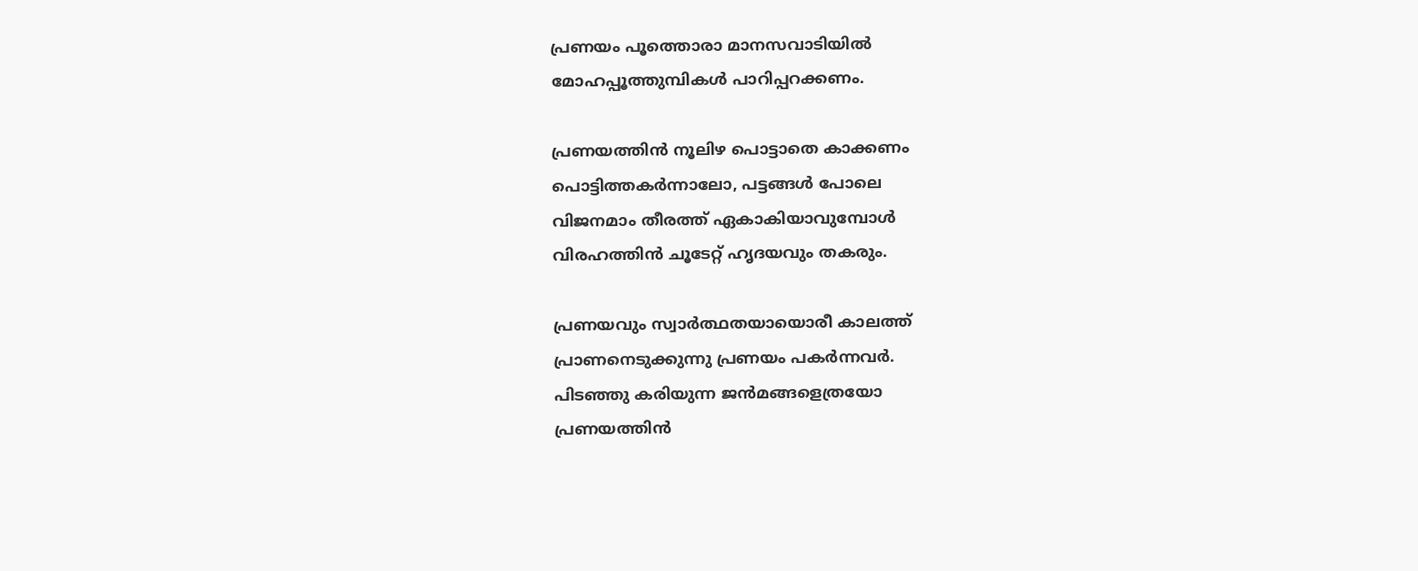പ്രണയം പൂത്തൊരാ മാനസവാടിയില്‍
മോഹപ്പൂത്തുമ്പികള്‍ പാറിപ്പറക്കണം.

പ്രണയത്തിന്‍ നൂലിഴ പൊട്ടാതെ കാക്കണം
പൊട്ടിത്തകര്‍ന്നാലോ, പട്ടങ്ങള്‍ പോലെ
വിജനമാം തീരത്ത് ഏകാകിയാവുമ്പോള്‍
വിരഹത്തിന്‍ ചൂടേറ്റ് ഹൃദയവും തകരും.

പ്രണയവും സ്വാര്‍ത്ഥതയായൊരീ കാലത്ത്
പ്രാണനെടുക്കുന്നു പ്രണയം പകര്‍ന്നവര്‍.
പിടഞ്ഞു കരിയുന്ന ജന്‍മങ്ങളെത്രയോ
പ്രണയത്തിന്‍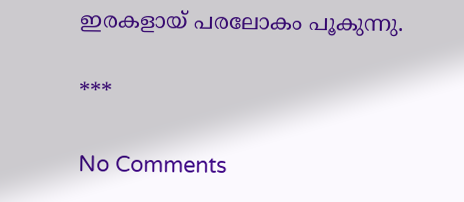ഇരകളായ് പരലോകം പൂകുന്നു.

***

No Comments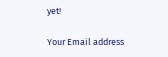yet!

Your Email address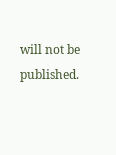will not be published.